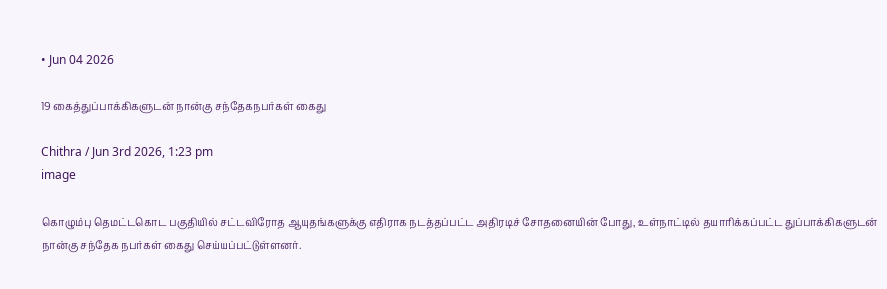• Jun 04 2026

19 கைத்துப்பாக்கிகளுடன் நான்கு சந்தேகநபர்கள் கைது

Chithra / Jun 3rd 2026, 1:23 pm
image

கொழும்பு தெமட்டகொட பகுதியில் சட்டவிரோத ஆயுதங்களுக்கு எதிராக நடத்தப்பட்ட அதிரடிச் சோதனையின் போது, உள்நாட்டில் தயாரிக்கப்பட்ட துப்பாக்கிகளுடன் நான்கு சந்தேக நபர்கள் கைது செய்யப்பட்டுள்ளனர்.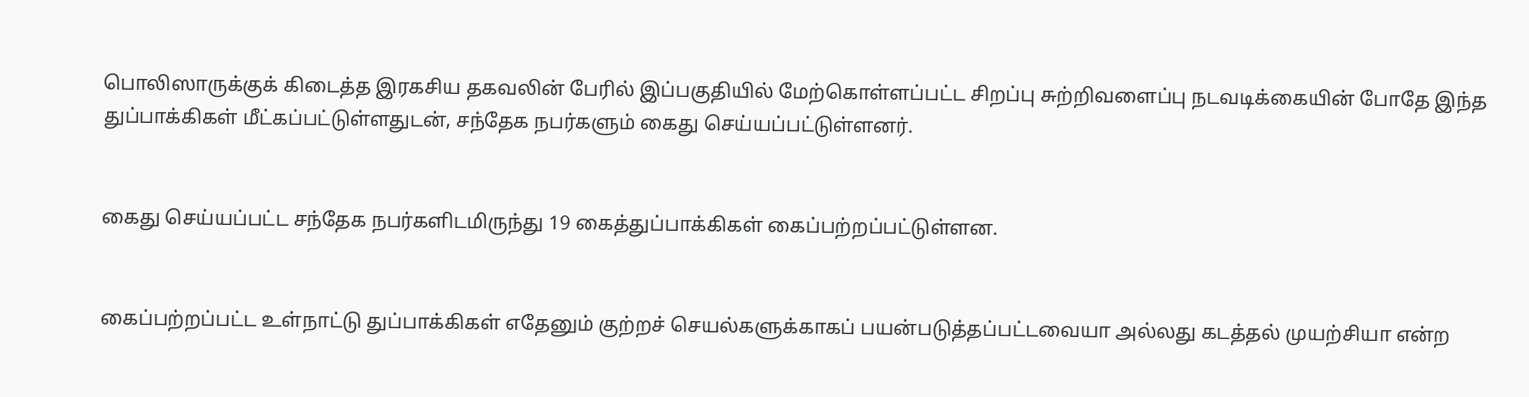பொலிஸாருக்குக் கிடைத்த இரகசிய தகவலின் பேரில் இப்பகுதியில் மேற்கொள்ளப்பட்ட சிறப்பு சுற்றிவளைப்பு நடவடிக்கையின் போதே இந்த துப்பாக்கிகள் மீட்கப்பட்டுள்ளதுடன், சந்தேக நபர்களும் கைது செய்யப்பட்டுள்ளனர்.


கைது செய்யப்பட்ட சந்தேக நபர்களிடமிருந்து 19 கைத்துப்பாக்கிகள் கைப்பற்றப்பட்டுள்ளன.


கைப்பற்றப்பட்ட உள்நாட்டு துப்பாக்கிகள் எதேனும் குற்றச் செயல்களுக்காகப் பயன்படுத்தப்பட்டவையா அல்லது கடத்தல் முயற்சியா என்ற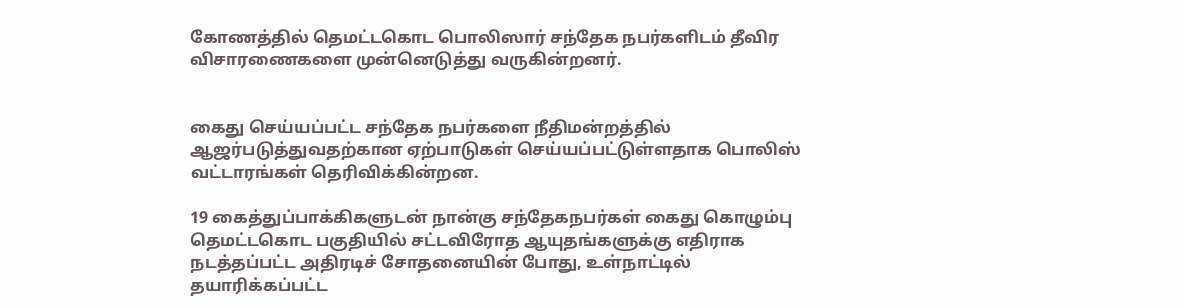கோணத்தில் தெமட்டகொட பொலிஸார் சந்தேக நபர்களிடம் தீவிர விசாரணைகளை முன்னெடுத்து வருகின்றனர்.


கைது செய்யப்பட்ட சந்தேக நபர்களை நீதிமன்றத்தில் ஆஜர்படுத்துவதற்கான ஏற்பாடுகள் செய்யப்பட்டுள்ளதாக பொலிஸ் வட்டாரங்கள் தெரிவிக்கின்றன.

19 கைத்துப்பாக்கிகளுடன் நான்கு சந்தேகநபர்கள் கைது கொழும்பு தெமட்டகொட பகுதியில் சட்டவிரோத ஆயுதங்களுக்கு எதிராக நடத்தப்பட்ட அதிரடிச் சோதனையின் போது, உள்நாட்டில் தயாரிக்கப்பட்ட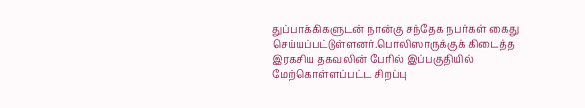துப்பாக்கிகளுடன் நான்கு சந்தேக நபர்கள் கைது செய்யப்பட்டுள்ளனர்.பொலிஸாருக்குக் கிடைத்த இரகசிய தகவலின் பேரில் இப்பகுதியில் மேற்கொள்ளப்பட்ட சிறப்பு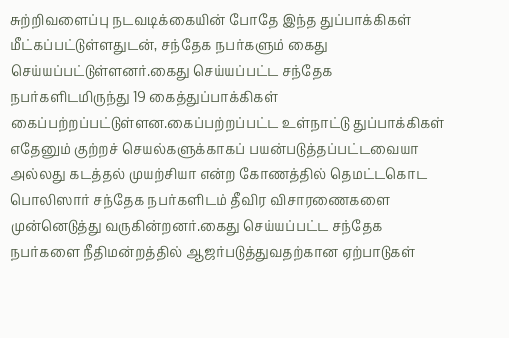சுற்றிவளைப்பு நடவடிக்கையின் போதே இந்த துப்பாக்கிகள் மீட்கப்பட்டுள்ளதுடன், சந்தேக நபர்களும் கைது செய்யப்பட்டுள்ளனர்.கைது செய்யப்பட்ட சந்தேக நபர்களிடமிருந்து 19 கைத்துப்பாக்கிகள் கைப்பற்றப்பட்டுள்ளன.கைப்பற்றப்பட்ட உள்நாட்டு துப்பாக்கிகள் எதேனும் குற்றச் செயல்களுக்காகப் பயன்படுத்தப்பட்டவையா அல்லது கடத்தல் முயற்சியா என்ற கோணத்தில் தெமட்டகொட பொலிஸார் சந்தேக நபர்களிடம் தீவிர விசாரணைகளை முன்னெடுத்து வருகின்றனர்.கைது செய்யப்பட்ட சந்தேக நபர்களை நீதிமன்றத்தில் ஆஜர்படுத்துவதற்கான ஏற்பாடுகள்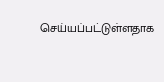செய்யப்பட்டுள்ளதாக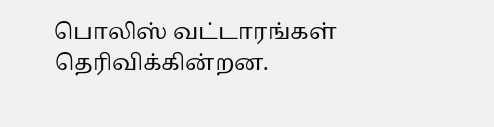பொலிஸ் வட்டாரங்கள் தெரிவிக்கின்றன.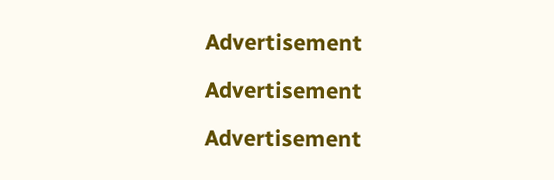Advertisement

Advertisement

Advertisement